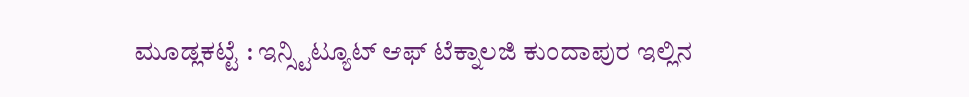ಮೂಡ್ಲಕಟ್ಟೆ : ಇನ್ಸ್ಟಿಟ್ಯೂಟ್ ಆಫ್ ಟೆಕ್ನಾಲಜಿ ಕುಂದಾಪುರ ಇಲ್ಲಿನ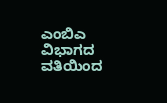ಎಂಬಿಎ ವಿಭಾಗದ ವತಿಯಿಂದ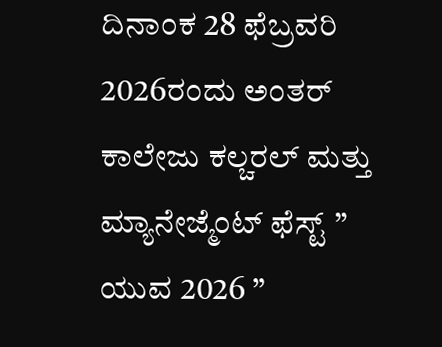ದಿನಾಂಕ 28 ಫೆಬ್ರವರಿ 2026ರಂದು ಅಂತರ್ ಕಾಲೇಜು ಕಲ್ಚರಲ್ ಮತ್ತು ಮ್ಯಾನೇಜ್ಮೆಂಟ್ ಫೆಸ್ಟ್ ” ಯುವ 2026 ”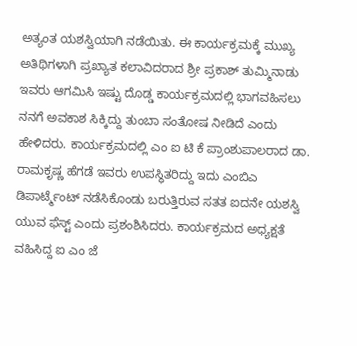ಅತ್ಯಂತ ಯಶಸ್ವಿಯಾಗಿ ನಡೆಯಿತು. ಈ ಕಾರ್ಯಕ್ರಮಕ್ಕೆ ಮುಖ್ಯ ಅತಿಥಿಗಳಾಗಿ ಪ್ರಖ್ಯಾತ ಕಲಾವಿದರಾದ ಶ್ರೀ ಪ್ರಕಾಶ್ ತುಮ್ಮಿನಾಡು ಇವರು ಆಗಮಿಸಿ ಇಷ್ಟು ದೊಡ್ಡ ಕಾರ್ಯಕ್ರಮದಲ್ಲಿ ಭಾಗವಹಿಸಲು ನನಗೆ ಅವಕಾಶ ಸಿಕ್ಕಿದ್ದು ತುಂಬಾ ಸಂತೋಷ ನೀಡಿದೆ ಎಂದು ಹೇಳಿದರು. ಕಾರ್ಯಕ್ರಮದಲ್ಲಿ ಎಂ ಐ ಟಿ ಕೆ ಪ್ರಾಂಶುಪಾಲರಾದ ಡಾ. ರಾಮಕೃಷ್ಣ ಹೆಗಡೆ ಇವರು ಉಪಸ್ಥಿತರಿದ್ದು ಇದು ಎಂಬಿಎ ಡಿಪಾರ್ಟ್ಮೆಂಟ್ ನಡೆಸಿಕೊಂಡು ಬರುತ್ತಿರುವ ಸತತ ಐದನೇ ಯಶಸ್ವಿ ಯುವ ಫೆಸ್ಟ್ ಎಂದು ಪ್ರಶಂಶಿಸಿದರು. ಕಾರ್ಯಕ್ರಮದ ಅಧ್ಯಕ್ಷತೆ ವಹಿಸಿದ್ದ ಐ ಎಂ ಜೆ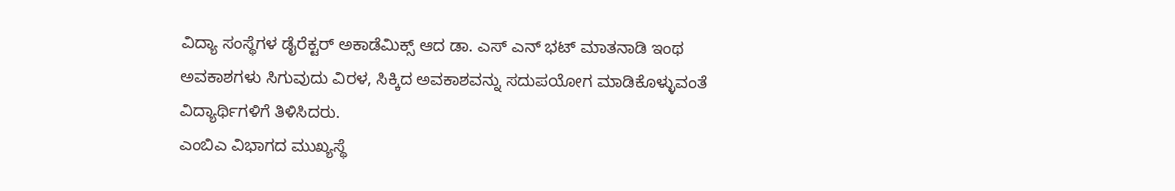ವಿದ್ಯಾ ಸಂಸ್ಥೆಗಳ ಡೈರೆಕ್ಟರ್ ಅಕಾಡೆಮಿಕ್ಸ್ ಆದ ಡಾ. ಎಸ್ ಎನ್ ಭಟ್ ಮಾತನಾಡಿ ಇಂಥ ಅವಕಾಶಗಳು ಸಿಗುವುದು ವಿರಳ, ಸಿಕ್ಕಿದ ಅವಕಾಶವನ್ನು ಸದುಪಯೋಗ ಮಾಡಿಕೊಳ್ಳುವಂತೆ ವಿದ್ಯಾರ್ಥಿಗಳಿಗೆ ತಿಳಿಸಿದರು.
ಎಂಬಿಎ ವಿಭಾಗದ ಮುಖ್ಯಸ್ಥೆ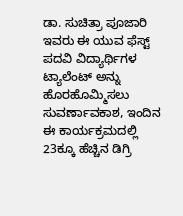ಡಾ. ಸುಚಿತ್ರಾ ಪೂಜಾರಿ ಇವರು ಈ ಯುವ ಫೆಸ್ಟ್ ಪದವಿ ವಿದ್ಯಾರ್ಥಿಗಳ ಟ್ಯಾಲೆಂಟ್ ಅನ್ನು ಹೊರಹೊಮ್ಮಿಸಲು ಸುವರ್ಣಾವಕಾಶ, ಇಂದಿನ ಈ ಕಾರ್ಯಕ್ರಮದಲ್ಲಿ 23ಕ್ಕೂ ಹೆಚ್ಚಿನ ಡಿಗ್ರಿ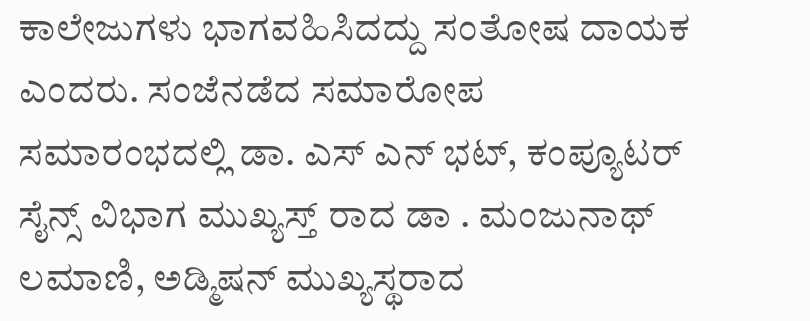ಕಾಲೇಜುಗಳು ಭಾಗವಹಿಸಿದದ್ದು ಸಂತೋಷ ದಾಯಕ ಎಂದರು. ಸಂಜೆನಡೆದ ಸಮಾರೋಪ ಸಮಾರಂಭದಲ್ಲಿ ಡಾ. ಎಸ್ ಎನ್ ಭಟ್, ಕಂಪ್ಯೂಟರ್ ಸೈನ್ಸ್ ವಿಭಾಗ ಮುಖ್ಯಸ್ತ್ ರಾದ ಡಾ . ಮಂಜುನಾಥ್ ಲಮಾಣಿ, ಅಡ್ಮಿಷನ್ ಮುಖ್ಯಸ್ಥರಾದ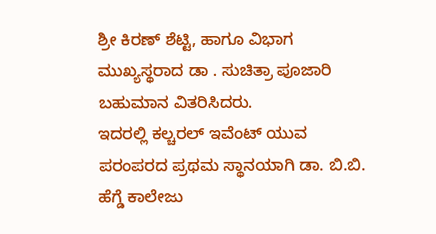ಶ್ರೀ ಕಿರಣ್ ಶೆಟ್ಟಿ, ಹಾಗೂ ವಿಭಾಗ ಮುಖ್ಯಸ್ಥರಾದ ಡಾ . ಸುಚಿತ್ರಾ ಪೂಜಾರಿ ಬಹುಮಾನ ವಿತರಿಸಿದರು.
ಇದರಲ್ಲಿ ಕಲ್ಚರಲ್ ಇವೆಂಟ್ ಯುವ ಪರಂಪರದ ಪ್ರಥಮ ಸ್ಥಾನಯಾಗಿ ಡಾ. ಬಿ.ಬಿ. ಹೆಗ್ಡೆ ಕಾಲೇಜು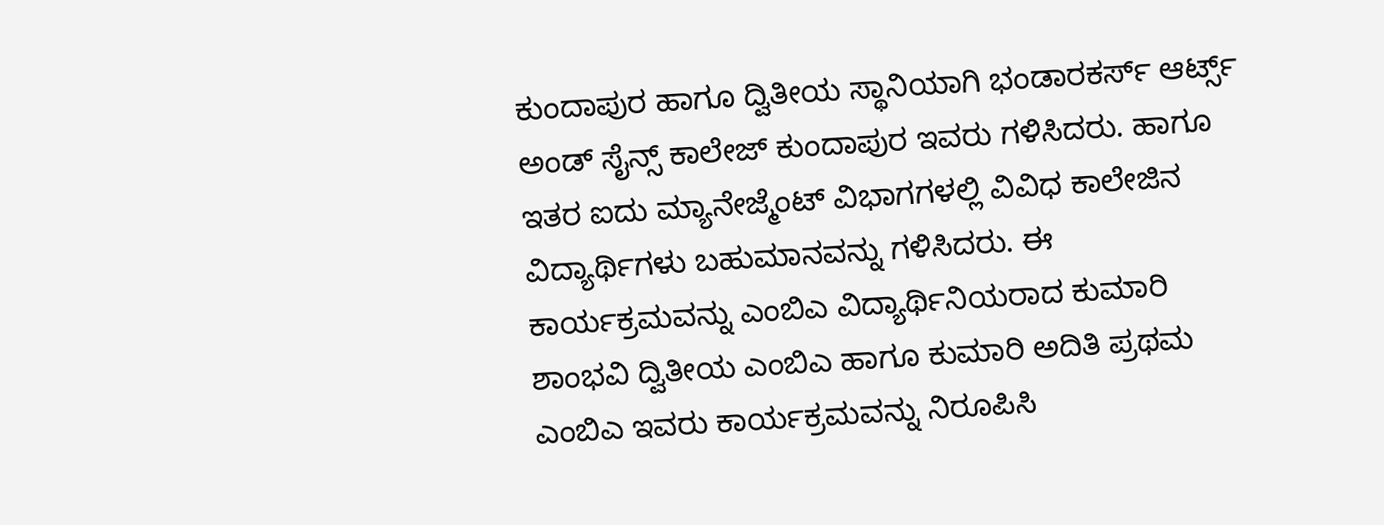ಕುಂದಾಪುರ ಹಾಗೂ ದ್ವಿತೀಯ ಸ್ಥಾನಿಯಾಗಿ ಭಂಡಾರಕರ್ಸ್ ಆರ್ಟ್ಸ್ ಅಂಡ್ ಸೈನ್ಸ್ ಕಾಲೇಜ್ ಕುಂದಾಪುರ ಇವರು ಗಳಿಸಿದರು. ಹಾಗೂ ಇತರ ಐದು ಮ್ಯಾನೇಜ್ಮೆಂಟ್ ವಿಭಾಗಗಳಲ್ಲಿ ವಿವಿಧ ಕಾಲೇಜಿನ ವಿದ್ಯಾರ್ಥಿಗಳು ಬಹುಮಾನವನ್ನು ಗಳಿಸಿದರು. ಈ ಕಾರ್ಯಕ್ರಮವನ್ನು ಎಂಬಿಎ ವಿದ್ಯಾರ್ಥಿನಿಯರಾದ ಕುಮಾರಿ ಶಾಂಭವಿ ದ್ವಿತೀಯ ಎಂಬಿಎ ಹಾಗೂ ಕುಮಾರಿ ಅದಿತಿ ಪ್ರಥಮ ಎಂಬಿಎ ಇವರು ಕಾರ್ಯಕ್ರಮವನ್ನು ನಿರೂಪಿಸಿ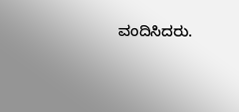ವಂದಿಸಿದರು.